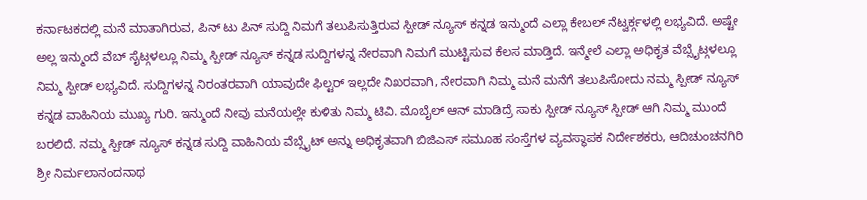ಕರ್ನಾಟಕದಲ್ಲಿ ಮನೆ ಮಾತಾಗಿರುವ, ಪಿನ್ ಟು ಪಿನ್ ಸುದ್ದಿ ನಿಮಗೆ ತಲುಪಿಸುತ್ತಿರುವ ಸ್ಪೀಡ್ ನ್ಯೂಸ್ ಕನ್ನಡ ಇನ್ಮುಂದೆ ಎಲ್ಲಾ ಕೇಬಲ್ ನೆಟ್ವರ್ಕ್ಗಳಲ್ಲಿ ಲಭ್ಯವಿದೆ. ಅಷ್ಟೇ ಅಲ್ಲ ಇನ್ಮುಂದೆ ವೆಬ್ ಸೈಟ್ಗಳಲ್ಲೂ ನಿಮ್ಮ ಸ್ಪೀಡ್ ನ್ಯೂಸ್ ಕನ್ನಡ ಸುದ್ದಿಗಳನ್ನ ನೇರವಾಗಿ ನಿಮಗೆ ಮುಟ್ಟಿಸುವ ಕೆಲಸ ಮಾಡ್ತಿದೆ. ಇನ್ಮೇಲೆ ಎಲ್ಲಾ ಅಧಿಕೃತ ವೆಬ್ಸೈಟ್ಗಳಲ್ಲೂ ನಿಮ್ಮ ಸ್ಪೀಡ್ ಲಭ್ಯವಿದೆ. ಸುದ್ದಿಗಳನ್ನ ನಿರಂತರವಾಗಿ ಯಾವುದೇ ಫಿಲ್ಟರ್ ಇಲ್ಲದೇ ನಿಖರವಾಗಿ, ನೇರವಾಗಿ ನಿಮ್ಮ ಮನೆ ಮನೆಗೆ ತಲುಪಿಸೋದು ನಮ್ಮ ಸ್ಪೀಡ್ ನ್ಯೂಸ್ ಕನ್ನಡ ವಾಹಿನಿಯ ಮುಖ್ಯ ಗುರಿ. ಇನ್ಮುಂದೆ ನೀವು ಮನೆಯಲ್ಲೇ ಕುಳಿತು ನಿಮ್ಮ ಟಿವಿ. ಮೊಬೈಲ್ ಆನ್ ಮಾಡಿದ್ರೆ ಸಾಕು ಸ್ಪೀಡ್ ನ್ಯೂಸ್ ಸ್ಪೀಡ್ ಆಗಿ ನಿಮ್ಮ ಮುಂದೆ ಬರಲಿದೆ. ನಮ್ಮ ಸ್ಪೀಡ್ ನ್ಯೂಸ್ ಕನ್ನಡ ಸುದ್ದಿ ವಾಹಿನಿಯ ವೆಬ್ಸೈಟ್ ಅನ್ನು ಅಧಿಕೃತವಾಗಿ ಬಿಜಿಎಸ್ ಸಮೂಹ ಸಂಸ್ತೆಗಳ ವ್ಯವಸ್ಥಾಪಕ ನಿರ್ದೇಶಕರು, ಆದಿಚುಂಚನಗಿರಿ ಶ್ರೀ ನಿರ್ಮಲಾನಂದನಾಥ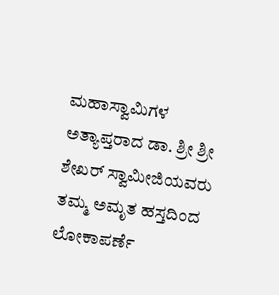ಮಹಾಸ್ವಾಮಿಗಳ ಅತ್ಯಾಪ್ತರಾದ ಡಾ. ಶ್ರೀ ಶ್ರೀ ಶೇಖರ್ ಸ್ವಾಮೀಜಿಯವರು ತಮ್ಮ ಅಮೃತ ಹಸ್ತದಿಂದ ಲೋಕಾಪರ್ಣೆ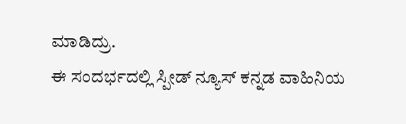ಮಾಡಿದ್ರು.
ಈ ಸಂದರ್ಭದಲ್ಲಿ ಸ್ಪೀಡ್ ನ್ಯೂಸ್ ಕನ್ನಡ ವಾಹಿನಿಯ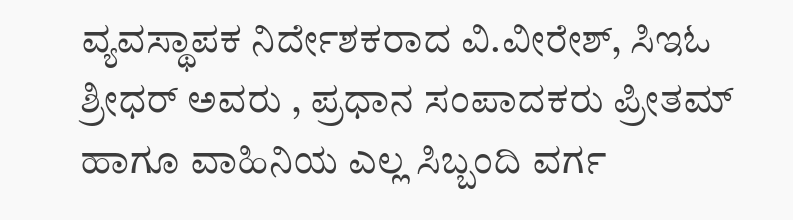ವ್ಯವಸ್ಥಾಪಕ ನಿರ್ದೇಶಕರಾದ ವಿ.ವೀರೇಶ್, ಸಿಇಓ ಶ್ರೀಧರ್ ಅವರು , ಪ್ರಧಾನ ಸಂಪಾದಕರು ಪ್ರೀತಮ್ ಹಾಗೂ ವಾಹಿನಿಯ ಎಲ್ಲ ಸಿಬ್ಬಂದಿ ವರ್ಗ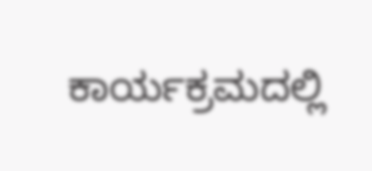ಕಾರ್ಯಕ್ರಮದಲ್ಲಿ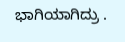ಭಾಗಿಯಾಗಿದ್ರು .